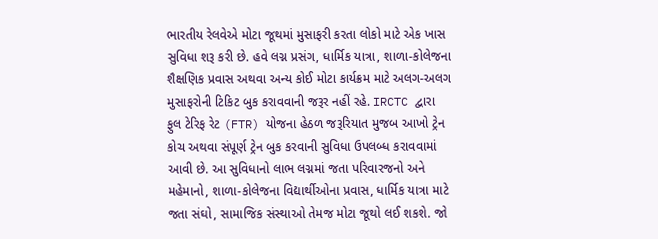ભારતીય રેલવેએ મોટા જૂથમાં મુસાફરી કરતા લોકો માટે એક ખાસ સુવિધા શરૂ કરી છે. હવે લગ્ન પ્રસંગ, ધાર્મિક યાત્રા, શાળા-કોલેજના શૈક્ષણિક પ્રવાસ અથવા અન્ય કોઈ મોટા કાર્યક્રમ માટે અલગ-અલગ મુસાફરોની ટિકિટ બુક કરાવવાની જરૂર નહીં રહે. IRCTC દ્વારા ફુલ ટેરિફ રેટ (FTR) યોજના હેઠળ જરૂરિયાત મુજબ આખો ટ્રેન કોચ અથવા સંપૂર્ણ ટ્રેન બુક કરવાની સુવિધા ઉપલબ્ધ કરાવવામાં આવી છે. આ સુવિધાનો લાભ લગ્નમાં જતા પરિવારજનો અને મહેમાનો, શાળા-કોલેજના વિદ્યાર્થીઓના પ્રવાસ, ધાર્મિક યાત્રા માટે જતા સંઘો, સામાજિક સંસ્થાઓ તેમજ મોટા જૂથો લઈ શકશે. જો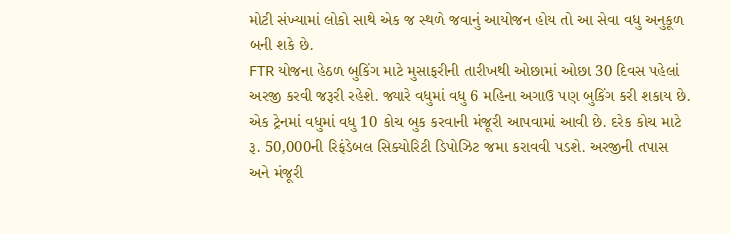મોટી સંખ્યામાં લોકો સાથે એક જ સ્થળે જવાનું આયોજન હોય તો આ સેવા વધુ અનુકૂળ બની શકે છે.
FTR યોજના હેઠળ બુકિંગ માટે મુસાફરીની તારીખથી ઓછામાં ઓછા 30 દિવસ પહેલાં અરજી કરવી જરૂરી રહેશે. જ્યારે વધુમાં વધુ 6 મહિના અગાઉ પણ બુકિંગ કરી શકાય છે. એક ટ્રેનમાં વધુમાં વધુ 10 કોચ બુક કરવાની મંજૂરી આપવામાં આવી છે. દરેક કોચ માટે રૂ. 50,000ની રિફંડેબલ સિક્યોરિટી ડિપોઝિટ જમા કરાવવી પડશે. અરજીની તપાસ અને મંજૂરી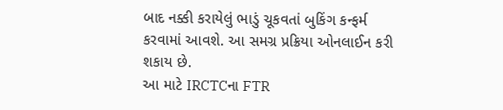બાદ નક્કી કરાયેલું ભાડું ચૂકવતાં બુકિંગ કન્ફર્મ કરવામાં આવશે. આ સમગ્ર પ્રક્રિયા ઓનલાઈન કરી શકાય છે.
આ માટે IRCTCના FTR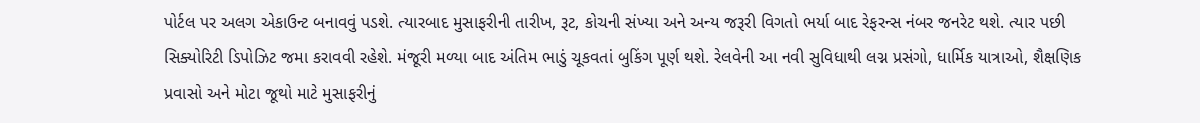પોર્ટલ પર અલગ એકાઉન્ટ બનાવવું પડશે. ત્યારબાદ મુસાફરીની તારીખ, રૂટ, કોચની સંખ્યા અને અન્ય જરૂરી વિગતો ભર્યા બાદ રેફરન્સ નંબર જનરેટ થશે. ત્યાર પછી સિક્યોરિટી ડિપોઝિટ જમા કરાવવી રહેશે. મંજૂરી મળ્યા બાદ અંતિમ ભાડું ચૂકવતાં બુકિંગ પૂર્ણ થશે. રેલવેની આ નવી સુવિધાથી લગ્ન પ્રસંગો, ધાર્મિક યાત્રાઓ, શૈક્ષણિક પ્રવાસો અને મોટા જૂથો માટે મુસાફરીનું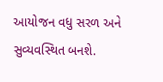આયોજન વધુ સરળ અને સુવ્યવસ્થિત બનશે.